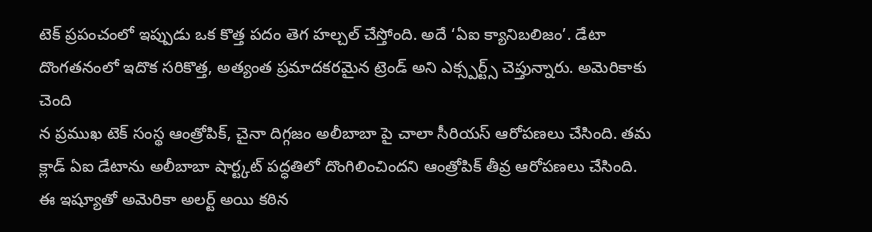టెక్ ప్రపంచంలో ఇప్పుడు ఒక కొత్త పదం తెగ హల్చల్ చేస్తోంది. అదే ‘ఏఐ క్యానిబలిజం’. డేటా దొంగతనంలో ఇదొక సరికొత్త, అత్యంత ప్రమాదకరమైన ట్రెండ్ అని ఎక్స్పర్ట్స్ చెప్తున్నారు. అమెరికాకు చెంది
న ప్రముఖ టెక్ సంస్థ ఆంత్రోపిక్, చైనా దిగ్గజం అలీబాబా పై చాలా సీరియస్ ఆరోపణలు చేసింది. తమ క్లాడ్ ఏఐ డేటాను అలీబాబా షార్ట్కట్ పద్ధతిలో దొంగిలించిందని ఆంత్రోపిక్ తీవ్ర ఆరోపణలు చేసింది. ఈ ఇష్యూతో అమెరికా అలర్ట్ అయి కఠిన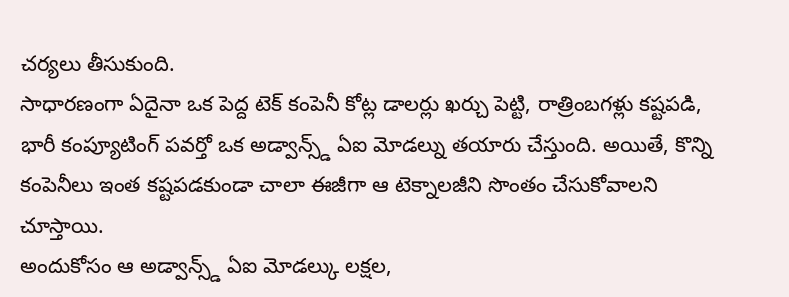చర్యలు తీసుకుంది.
సాధారణంగా ఏదైనా ఒక పెద్ద టెక్ కంపెనీ కోట్ల డాలర్లు ఖర్చు పెట్టి, రాత్రింబగళ్లు కష్టపడి, భారీ కంప్యూటింగ్ పవర్తో ఒక అడ్వాన్స్డ్ ఏఐ మోడల్ను తయారు చేస్తుంది. అయితే, కొన్ని కంపెనీలు ఇంత కష్టపడకుండా చాలా ఈజీగా ఆ టెక్నాలజీని సొంతం చేసుకోవాలని చూస్తాయి.
అందుకోసం ఆ అడ్వాన్స్డ్ ఏఐ మోడల్కు లక్షల,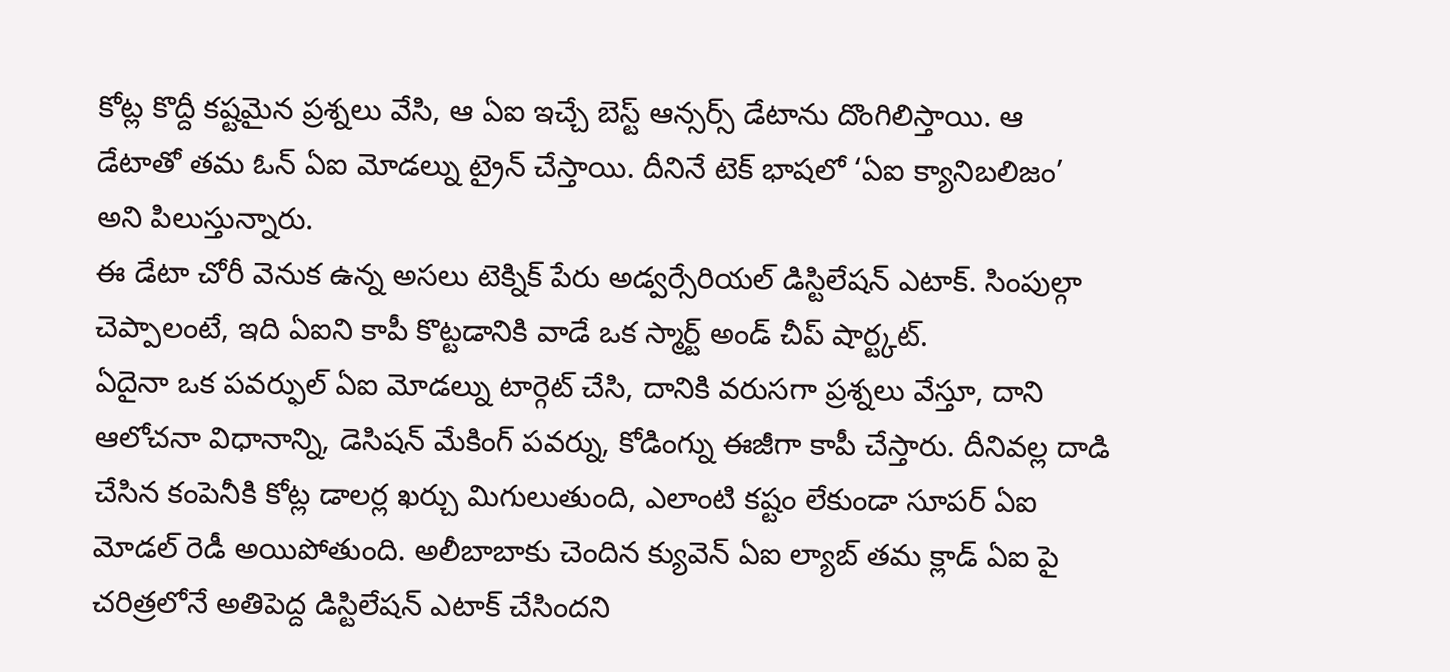కోట్ల కొద్దీ కష్టమైన ప్రశ్నలు వేసి, ఆ ఏఐ ఇచ్చే బెస్ట్ ఆన్సర్స్ డేటాను దొంగిలిస్తాయి. ఆ డేటాతో తమ ఓన్ ఏఐ మోడల్ను ట్రైన్ చేస్తాయి. దీనినే టెక్ భాషలో ‘ఏఐ క్యానిబలిజం’ అని పిలుస్తున్నారు.
ఈ డేటా చోరీ వెనుక ఉన్న అసలు టెక్నిక్ పేరు అడ్వర్సేరియల్ డిస్టిలేషన్ ఎటాక్. సింపుల్గా చెప్పాలంటే, ఇది ఏఐని కాపీ కొట్టడానికి వాడే ఒక స్మార్ట్ అండ్ చీప్ షార్ట్కట్.
ఏదైనా ఒక పవర్ఫుల్ ఏఐ మోడల్ను టార్గెట్ చేసి, దానికి వరుసగా ప్రశ్నలు వేస్తూ, దాని ఆలోచనా విధానాన్ని, డెసిషన్ మేకింగ్ పవర్ను, కోడింగ్ను ఈజీగా కాపీ చేస్తారు. దీనివల్ల దాడి చేసిన కంపెనీకి కోట్ల డాలర్ల ఖర్చు మిగులుతుంది, ఎలాంటి కష్టం లేకుండా సూపర్ ఏఐ మోడల్ రెడీ అయిపోతుంది. అలీబాబాకు చెందిన క్యువెన్ ఏఐ ల్యాబ్ తమ క్లాడ్ ఏఐ పై చరిత్రలోనే అతిపెద్ద డిస్టిలేషన్ ఎటాక్ చేసిందని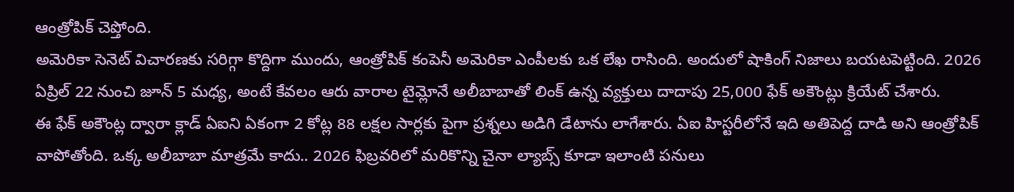ఆంత్రోపిక్ చెప్తోంది.
అమెరికా సెనెట్ విచారణకు సరిగ్గా కొద్దిగా ముందు, ఆంత్రోపిక్ కంపెనీ అమెరికా ఎంపీలకు ఒక లేఖ రాసింది. అందులో షాకింగ్ నిజాలు బయటపెట్టింది. 2026 ఏప్రిల్ 22 నుంచి జూన్ 5 మధ్య, అంటే కేవలం ఆరు వారాల టైమ్లోనే అలీబాబాతో లింక్ ఉన్న వ్యక్తులు దాదాపు 25,000 ఫేక్ అకౌంట్లు క్రియేట్ చేశారు.
ఈ ఫేక్ అకౌంట్ల ద్వారా క్లాడ్ ఏఐని ఏకంగా 2 కోట్ల 88 లక్షల సార్లకు పైగా ప్రశ్నలు అడిగి డేటాను లాగేశారు. ఏఐ హిస్టరీలోనే ఇది అతిపెద్ద దాడి అని ఆంత్రోపిక్ వాపోతోంది. ఒక్క అలీబాబా మాత్రమే కాదు.. 2026 ఫిబ్రవరిలో మరికొన్ని చైనా ల్యాబ్స్ కూడా ఇలాంటి పనులు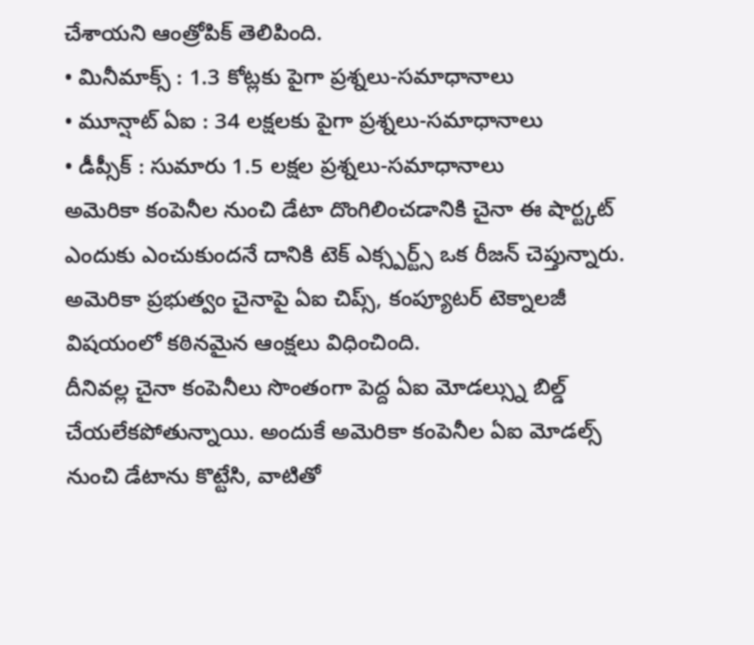చేశాయని ఆంత్రోపిక్ తెలిపింది.
• మినీమాక్స్ : 1.3 కోట్లకు పైగా ప్రశ్నలు-సమాధానాలు
• మూన్షాట్ ఏఐ : 34 లక్షలకు పైగా ప్రశ్నలు-సమాధానాలు
• డీప్సీక్ : సుమారు 1.5 లక్షల ప్రశ్నలు-సమాధానాలు
అమెరికా కంపెనీల నుంచి డేటా దొంగిలించడానికి చైనా ఈ షార్ట్కట్ ఎందుకు ఎంచుకుందనే దానికి టెక్ ఎక్స్పర్ట్స్ ఒక రీజన్ చెప్తున్నారు. అమెరికా ప్రభుత్వం చైనాపై ఏఐ చిప్స్, కంప్యూటర్ టెక్నాలజీ విషయంలో కఠినమైన ఆంక్షలు విధించింది.
దీనివల్ల చైనా కంపెనీలు సొంతంగా పెద్ద ఏఐ మోడల్స్ను బిల్డ్ చేయలేకపోతున్నాయి. అందుకే అమెరికా కంపెనీల ఏఐ మోడల్స్ నుంచి డేటాను కొట్టేసి, వాటితో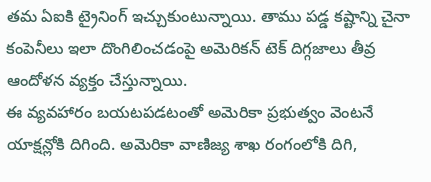తమ ఏఐకి ట్రైనింగ్ ఇచ్చుకుంటున్నాయి. తాము పడ్డ కష్టాన్ని చైనా కంపెనీలు ఇలా దొంగిలించడంపై అమెరికన్ టెక్ దిగ్గజాలు తీవ్ర ఆందోళన వ్యక్తం చేస్తున్నాయి.
ఈ వ్యవహారం బయటపడటంతో అమెరికా ప్రభుత్వం వెంటనే యాక్షన్లోకి దిగింది. అమెరికా వాణిజ్య శాఖ రంగంలోకి దిగి,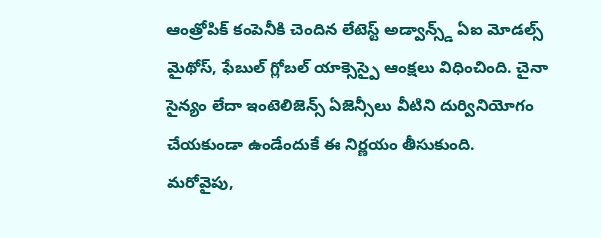ఆంత్రోపిక్ కంపెనీకి చెందిన లేటెస్ట్ అడ్వాన్స్డ్ ఏఐ మోడల్స్ మైథోస్, ఫేబుల్ గ్లోబల్ యాక్సెస్పై ఆంక్షలు విధించింది. చైనా సైన్యం లేదా ఇంటెలిజెన్స్ ఏజెన్సీలు వీటిని దుర్వినియోగం చేయకుండా ఉండేందుకే ఈ నిర్ణయం తీసుకుంది.
మరోవైపు,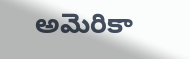అమెరికా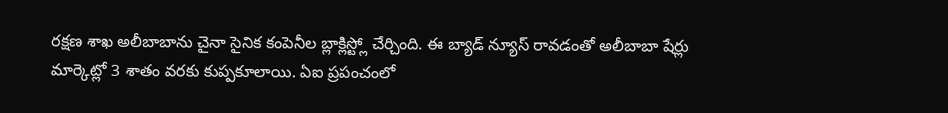రక్షణ శాఖ అలీబాబాను చైనా సైనిక కంపెనీల బ్లాక్లిస్ట్లో చేర్చింది. ఈ బ్యాడ్ న్యూస్ రావడంతో అలీబాబా షేర్లు మార్కెట్లో 3 శాతం వరకు కుప్పకూలాయి. ఏఐ ప్రపంచంలో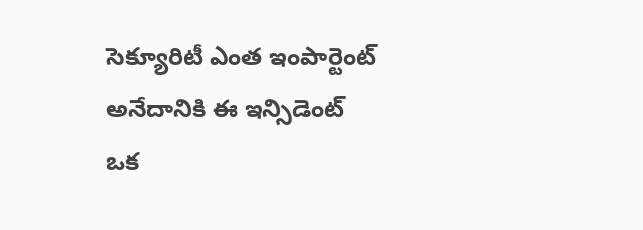సెక్యూరిటీ ఎంత ఇంపార్టెంట్ అనేదానికి ఈ ఇన్సిడెంట్ ఒక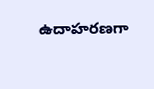ఉదాహరణగా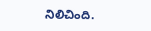నిలిచింది.